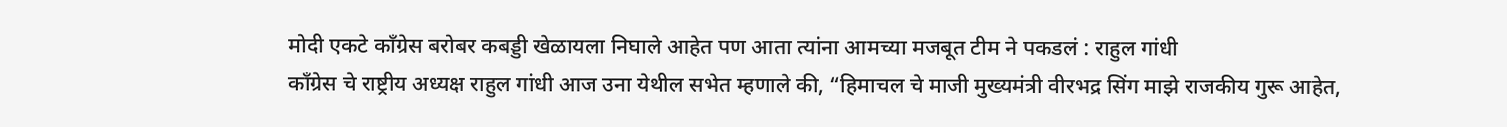मोदी एकटे काँग्रेस बरोबर कबड्डी खेळायला निघाले आहेत पण आता त्यांना आमच्या मजबूत टीम ने पकडलं : राहुल गांधी
काँग्रेस चे राष्ट्रीय अध्यक्ष राहुल गांधी आज उना येथील सभेत म्हणाले की, “हिमाचल चे माजी मुख्यमंत्री वीरभद्र सिंग माझे राजकीय गुरू आहेत,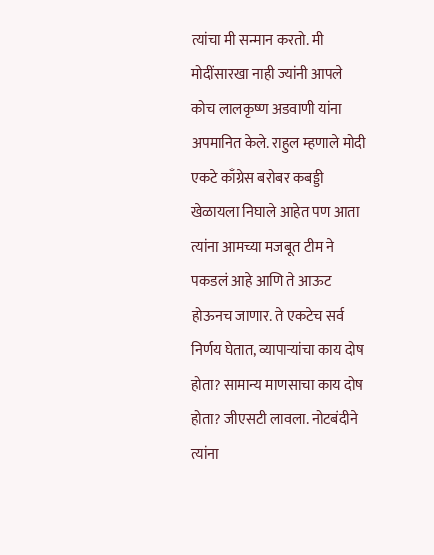त्यांचा मी सन्मान करतो. मी मोदींसारखा नाही ज्यांनी आपले कोच लालकृष्ण अडवाणी यांना अपमानित केले. राहुल म्हणाले मोदी एकटे काँग्रेस बरोबर कबड्डी खेळायला निघाले आहेत पण आता त्यांना आमच्या मजबूत टीम ने पकडलं आहे आणि ते आऊट होऊनच जाणार. ते एकटेच सर्व निर्णय घेतात, व्यापाऱ्यांचा काय दोष होता? सामान्य माणसाचा काय दोष होता? जीएसटी लावला. नोटबंदीने त्यांना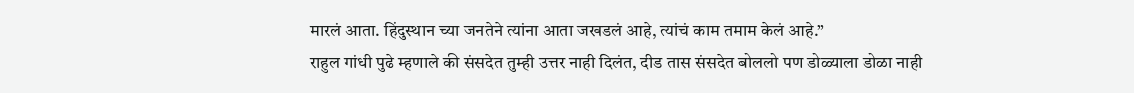मारलं आता. हिंदुस्थान च्या जनतेने त्यांना आता जखडलं आहे, त्यांचं काम तमाम केलं आहे.”
राहुल गांधी पुढे म्हणाले की संसदेत तुम्ही उत्तर नाही दिलंत, दीड तास संसदेत बोललो पण डोळ्याला डोळा नाही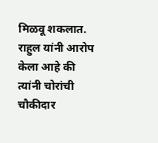मिळवू शकलात. राहुल यांनी आरोप केला आहे की त्यांनी चोरांची चौकीदार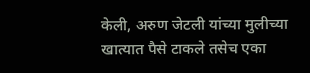केली, अरुण जेटली यांच्या मुलीच्या खात्यात पैसे टाकले तसेच एका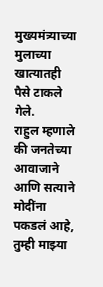मुख्यमंत्र्याच्या मुलाच्या खात्यातही पैसे टाकले गेले.
राहुल म्हणाले की जनतेच्या आवाजाने आणि सत्याने मोदींना पकडलं आहे, तुम्ही माझ्या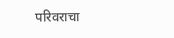परिवराचा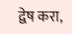द्वेष करा,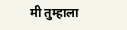मी तुम्हाला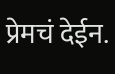प्रेमचं देईन.